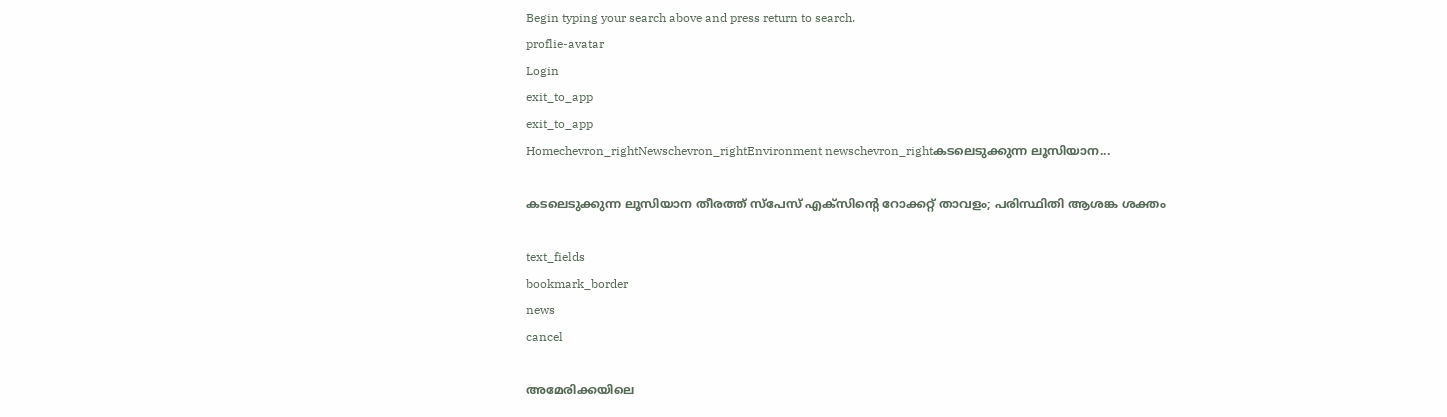Begin typing your search above and press return to search.
proflie-avatar
Login
exit_to_app
exit_to_app
Homechevron_rightNewschevron_rightEnvironment newschevron_rightകടലെടുക്കുന്ന ലൂസിയാന...

കടലെടുക്കുന്ന ലൂസിയാന തീരത്ത് സ്‌പേസ് എക്‌സിന്റെ റോക്കറ്റ് താവളം; പരിസ്ഥിതി ആശങ്ക ശക്തം

text_fields
bookmark_border
news
cancel

അമേരിക്കയിലെ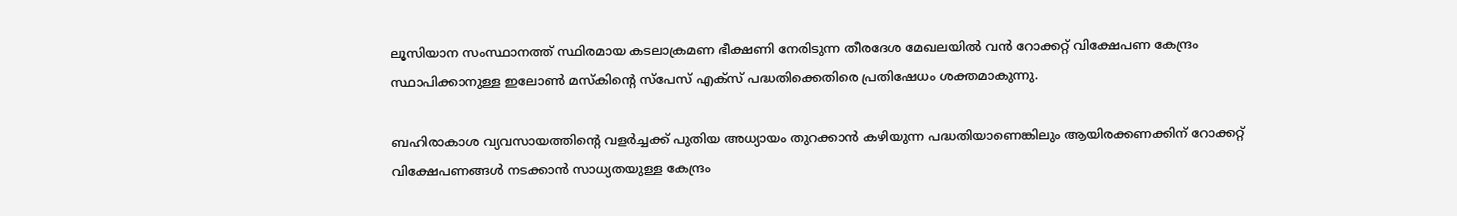ലൂസിയാന സംസ്ഥാനത്ത് സ്ഥിരമായ കടലാക്രമണ ഭീക്ഷണി നേരിടുന്ന തീരദേശ മേഖലയിൽ വൻ റോക്കറ്റ് വിക്ഷേപണ കേന്ദ്രം സ്ഥാപിക്കാനുള്ള ഇലോൺ മസ്കിന്റെ സ്‌പേസ് എക്‌സ് പദ്ധതിക്കെതിരെ പ്രതിഷേധം ശക്തമാകുന്നു.

ബഹിരാകാശ വ്യവസായത്തിന്റെ വളർച്ചക്ക് പുതിയ അധ്യായം തുറക്കാൻ കഴിയുന്ന പദ്ധതിയാണെങ്കിലും ആയിരക്കണക്കിന് റോക്കറ്റ് വിക്ഷേപണങ്ങൾ നടക്കാൻ സാധ്യതയുള്ള കേന്ദ്രം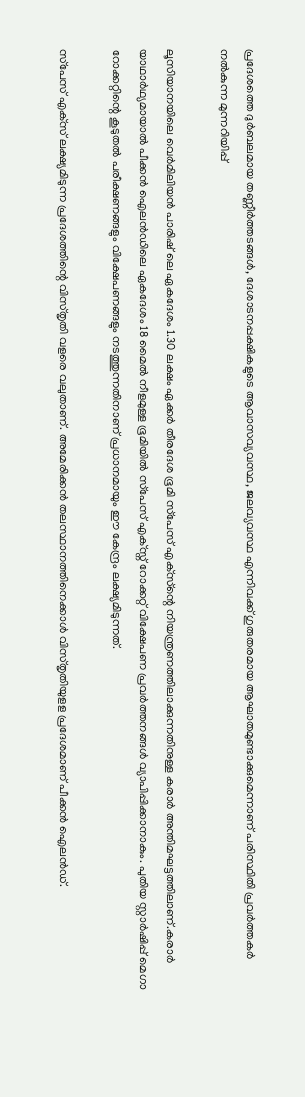പ്രദേശത്തെ ദുർബലമായ തണ്ണീർത്തടങ്ങൾ, ദേശാടനപ്പക്ഷികളുടെ ആവാസവ്യവസ്ഥ, ജലവ്യവസ്ഥ എന്നിവക്ക് ഗുരുതരമായ ആഘാതമുണ്ടാക്കുമെന്നാണ് പരിസ്ഥിതി പ്രവർത്തകർ നൽകുന്ന മുന്നറിയിപ്പ്

ലൂസിയാനയിലെ വെർമിലിയൻ പാരിഷ് ലെ ഏകദേശം 1.30 ലക്ഷം ഏക്കർ തീരദേശ ഭൂമി സ്‌പേസ് എക്‌സ്ന്റെ നിയന്ത്രണത്തിലാക്കുന്നതിനുള്ള കരാർ അന്തിമഘട്ടത്തിലാണ്.കരാർ യാഥാർഥ്യമായാൽ പീക്കൻ ഐലൻഡിലെ ഏകദേശം 18 മൈൽ നീളമുള്ള ഭൂമിയിൽ സ്‌പേസ് എക്‌സ്ന് റോക്കറ്റ് വിക്ഷേപണ പ്രവർത്തനങ്ങൾ വ്യാപിപ്പിക്കാനാകും. പുതിയ സ്റ്റാർഷിപ്പ് മെഗാ റോക്കറ്റിന്റെ കൂടുതൽ പരീക്ഷണങ്ങളും വിക്ഷേപണങ്ങളും നടത്തുന്നതിനാണ് പ്രധാനമായും ഈ കേന്ദ്രം ലക്ഷ്യമിടുന്നത്.

സ്‌പേസ് എക്‌സ് ലക്ഷ്യമിടുന്ന പ്രദേശത്തിന്റെ വിസ്തൃതി വളരെ വലുതാണ്. അമേരിക്കൻ തലസ്ഥാനത്തിനെക്കാൾ വിസ്തൃതിയുളള പ്രദേശമാണ് പീക്കൻ ഐലൻഡ്.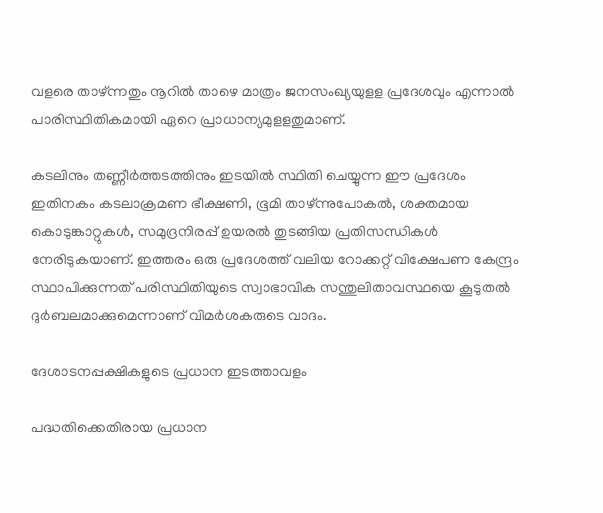വളരെ താഴ്ന്നതും നൂറിൽ താഴെ മാത്രം ജനസംഖ്യയുളള പ്രദേശവും എന്നാൽ പാരിസ്ഥിതികമായി ഏറെ പ്രാധാന്യമുളളതുമാണ്.

കടലിനും തണ്ണീർത്തടത്തിനും ഇടയിൽ സ്ഥിതി ചെയ്യുന്ന ഈ പ്രദേശം ഇതിനകം കടലാക്രമണ ഭീക്ഷണി, ഭൂമി താഴ്ന്നുപോകൽ, ശക്തമായ കൊടുങ്കാറ്റുകൾ, സമുദ്രനിരപ്പ് ഉയരൽ തുടങ്ങിയ പ്രതിസന്ധികൾ നേരിടുകയാണ്. ഇത്തരം ഒരു പ്രദേശത്ത് വലിയ റോക്കറ്റ് വിക്ഷേപണ കേന്ദ്രം സ്ഥാപിക്കുന്നത് പരിസ്ഥിതിയുടെ സ്വാഭാവിക സന്തുലിതാവസ്ഥയെ കൂടുതൽ ദുർബലമാക്കുമെന്നാണ് വിമർശകരുടെ വാദം.

ദേശാടനപ്പക്ഷികളുടെ പ്രധാന ഇടത്താവളം

പദ്ധതിക്കെതിരായ പ്രധാന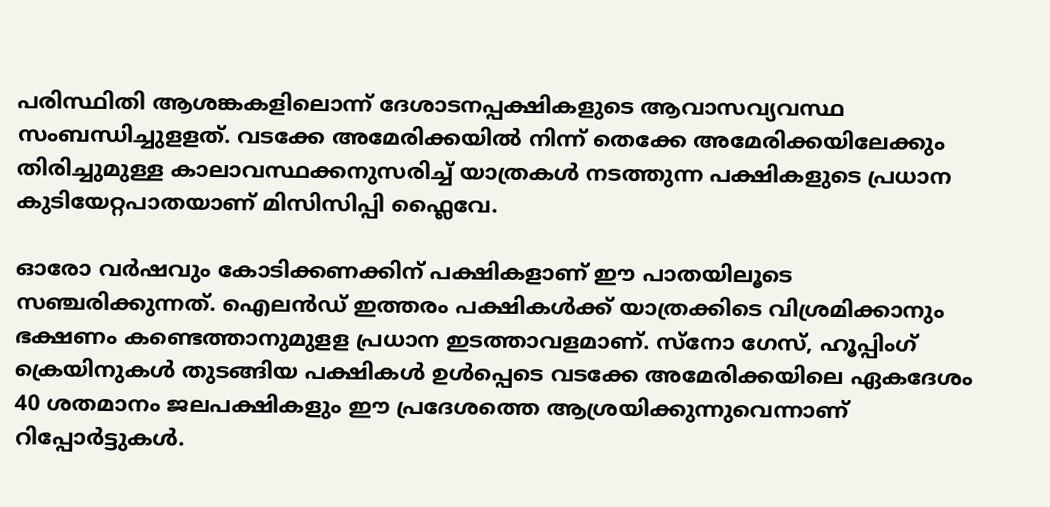പരിസ്ഥിതി ആശങ്കകളിലൊന്ന് ദേശാടനപ്പക്ഷികളുടെ ആവാസവ്യവസ്ഥ സംബന്ധിച്ചുളളത്. വടക്കേ അമേരിക്കയിൽ നിന്ന് തെക്കേ അമേരിക്കയിലേക്കും തിരിച്ചുമുള്ള കാലാവസ്ഥക്കനുസരിച്ച് യാത്രകൾ നടത്തുന്ന പക്ഷികളുടെ പ്രധാന കുടിയേറ്റപാതയാണ് മിസിസിപ്പി ഫ്ലൈവേ.

ഓരോ വർഷവും കോടിക്കണക്കിന് പക്ഷികളാണ് ഈ പാതയിലൂടെ സഞ്ചരിക്കുന്നത്. ഐലൻഡ് ഇത്തരം പക്ഷികൾക്ക് യാത്രക്കിടെ വിശ്രമിക്കാനും ഭക്ഷണം കണ്ടെത്താനുമുളള പ്രധാന ഇടത്താവളമാണ്. സ്നോ ഗേസ്, ഹൂപ്പിംഗ് ക്രെയിനുകൾ തുടങ്ങിയ പക്ഷികൾ ഉൾപ്പെടെ വടക്കേ അമേരിക്കയിലെ ഏകദേശം 40 ശതമാനം ജലപക്ഷികളും ഈ പ്രദേശത്തെ ആശ്രയിക്കുന്നുവെന്നാണ് റിപ്പോർട്ടുകൾ.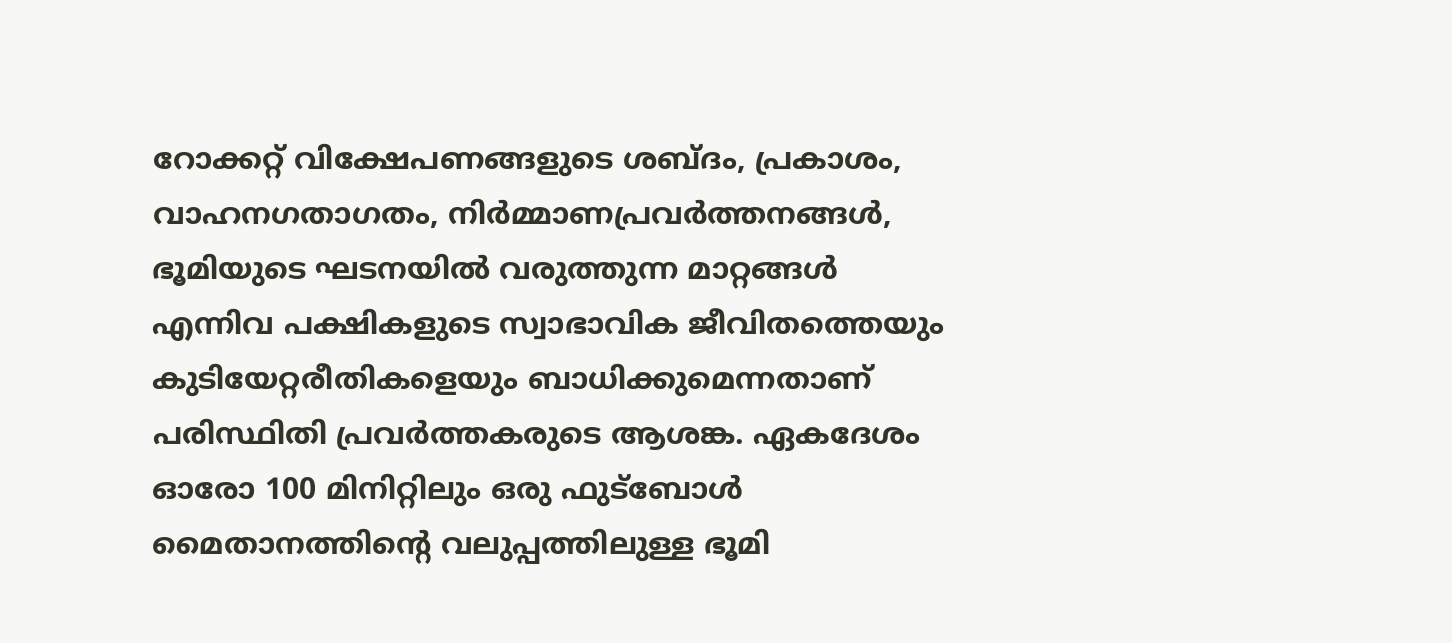റോക്കറ്റ് വിക്ഷേപണങ്ങളുടെ ശബ്ദം, പ്രകാശം, വാഹനഗതാഗതം, നിർമ്മാണപ്രവർത്തനങ്ങൾ, ഭൂമിയുടെ ഘടനയിൽ വരുത്തുന്ന മാറ്റങ്ങൾ എന്നിവ പക്ഷികളുടെ സ്വാഭാവിക ജീവിതത്തെയും കുടിയേറ്റരീതികളെയും ബാധിക്കുമെന്നതാണ് പരിസ്ഥിതി പ്രവർത്തകരുടെ ആശങ്ക. ഏകദേശം ഓരോ 100 മിനിറ്റിലും ഒരു ഫുട്ബോൾ മൈതാനത്തിന്റെ വലുപ്പത്തിലുള്ള ഭൂമി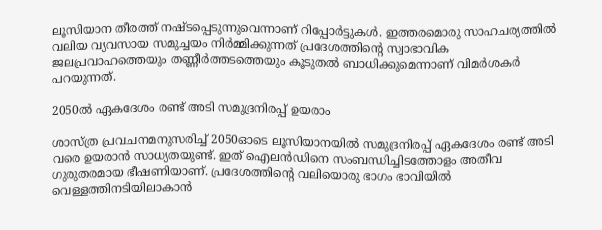ലൂസിയാന തീരത്ത് നഷ്ടപ്പെടുന്നുവെന്നാണ് റിപ്പോർട്ടുകൾ. ഇത്തരമൊരു സാഹചര്യത്തിൽ വലിയ വ്യവസായ സമുച്ചയം നിർമ്മിക്കുന്നത് പ്രദേശത്തിന്റെ സ്വാഭാവിക ജലപ്രവാഹത്തെയും തണ്ണീർത്തടത്തെയും കൂടുതൽ ബാധിക്കുമെന്നാണ് വിമർശകർ പറയുന്നത്.

2050ൽ ഏകദേശം രണ്ട് അടി സമുദ്രനിരപ്പ് ഉയരാം

ശാസ്ത്ര പ്രവചനമനുസരിച്ച് 2050ഓടെ ലൂസിയാനയിൽ സമുദ്രനിരപ്പ് ഏകദേശം രണ്ട് അടി വരെ ഉയരാൻ സാധ്യതയുണ്ട്. ഇത് ഐലൻഡിനെ സംബന്ധിച്ചിടത്തോളം അതീവ ഗുരുതരമായ ഭീഷണിയാണ്. പ്രദേശത്തിന്റെ വലിയൊരു ഭാഗം ഭാവിയിൽ വെള്ളത്തിനടിയിലാകാൻ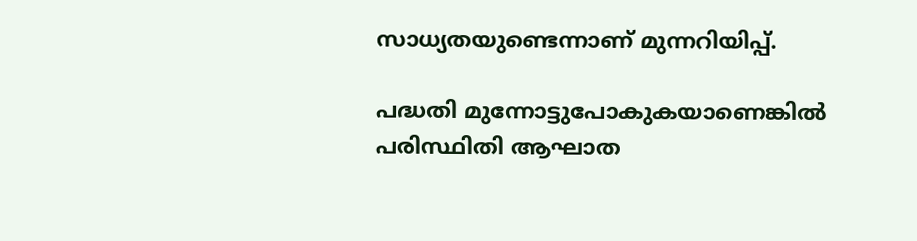സാധ്യതയുണ്ടെന്നാണ് മുന്നറിയിപ്പ്.

പദ്ധതി മുന്നോട്ടുപോകുകയാണെങ്കിൽ പരിസ്ഥിതി ആഘാത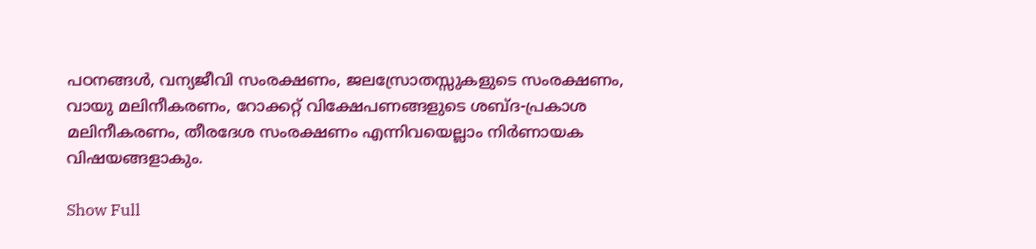പഠനങ്ങൾ, വന്യജീവി സംരക്ഷണം, ജലസ്രോതസ്സുകളുടെ സംരക്ഷണം, വായു മലിനീകരണം, റോക്കറ്റ് വിക്ഷേപണങ്ങളുടെ ശബ്ദ-പ്രകാശ മലിനീകരണം, തീരദേശ സംരക്ഷണം എന്നിവയെല്ലാം നിർണായക വിഷയങ്ങളാകും.

Show Full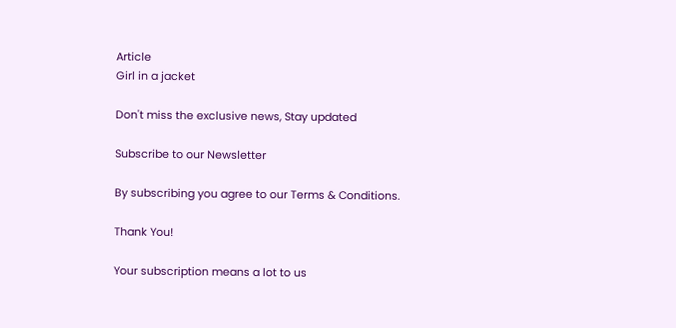Article
Girl in a jacket

Don't miss the exclusive news, Stay updated

Subscribe to our Newsletter

By subscribing you agree to our Terms & Conditions.

Thank You!

Your subscription means a lot to us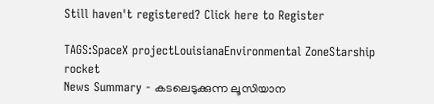Still haven't registered? Click here to Register

TAGS:SpaceX projectLouisianaEnvironmental ZoneStarship rocket
News Summary - കടലെടുക്കുന്ന ലൂസിയാന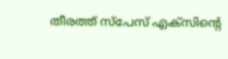തീരത്ത് സ്‌പേസ് എക്‌സിന്റെ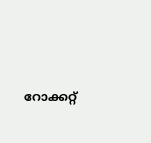റോക്കറ്റ്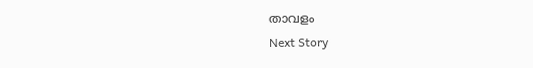താവളം
Next Story